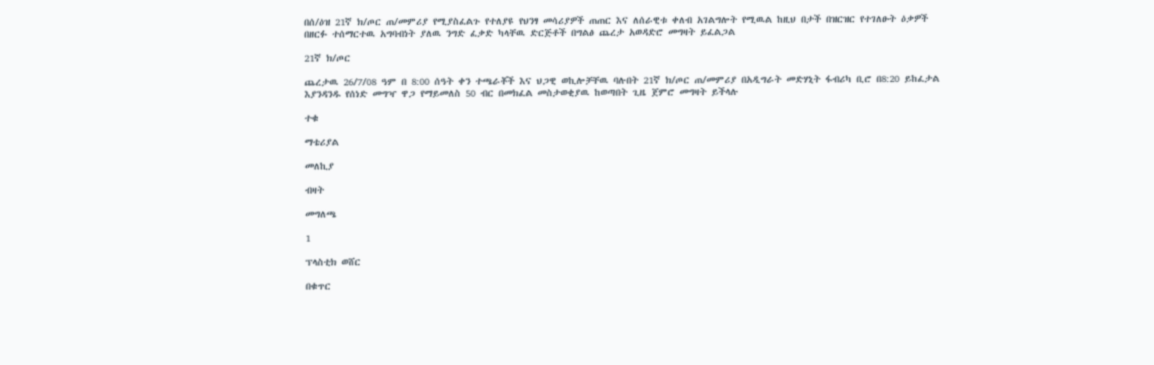በሰ/ዕዝ 21ኛ ክ/ጦር ጠ/መምሪያ የሚያስፈልጉ የተለያዩ የህንፃ መሳሪያዎች ጠጠር እና ለሰራዊቱ ቀለብ አገልግሎት የሚዉል ከዚህ በታች በዝርዝር የተገለፁት ዕቃዎች በዘርፉ ተሰማርተዉ አግባብነት ያለዉ ንግድ ፈቃድ ካላቸዉ ድርጅቶች በግልፅ ጨረታ አወዳድሮ መግዛት ይፈልጋል

21ኛ ክ/ጦር

ጨረታዉ 26/7/08 ዓም በ 8:00 ሰዓት ቀን ተጫራቾች እና ህጋዊ ወኪሎቻቸዉ ባሉበት 21ኛ ክ/ጦር ጠ/መምሪያ በአዲግራት መድሃኒት ፋብሪካ ቢሮ በ8:20 ይከፈታል እያንዳንዱ የሰነድ መግዣ ዋጋ የማይመለስ 50 ብር በመክፈል መስታወቂያዉ ከወጣበት ጊዜ ጀምሮ መግዛት ይችላሉ

ተቁ

ማቴሪያል

መለኪያ

ብዛት

መግለጫ

1

ፕላስቲክ ወሸር

በቁጥር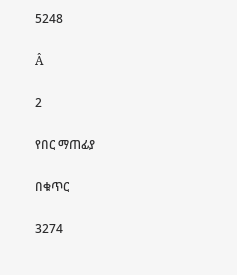5248

Â

2

የበር ማጠፊያ

በቁጥር

3274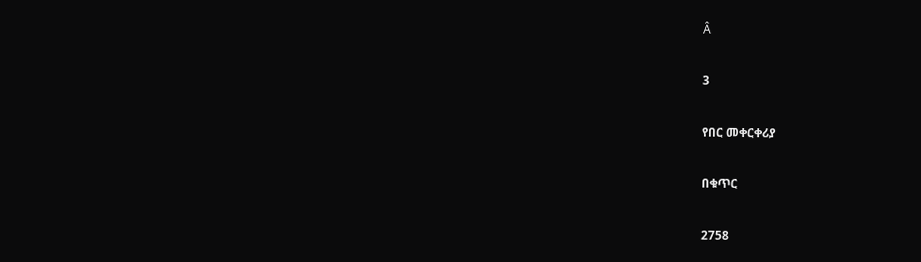Â

3

የበር መቀርቀሪያ

በቁጥር

2758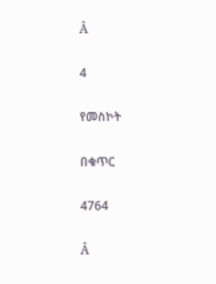Â

4

የመስኮት

በቁጥር

4764

Â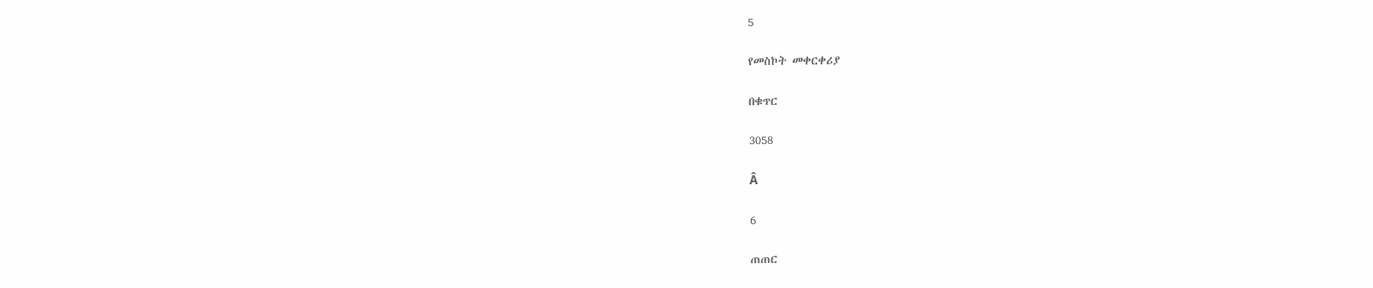5

የመስኮት መቀርቀሪያ

በቁጥር

3058

Â

6

ጠጠር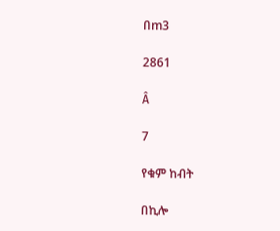በm3

2861

Â

7

የቁም ከብት

በኪሎ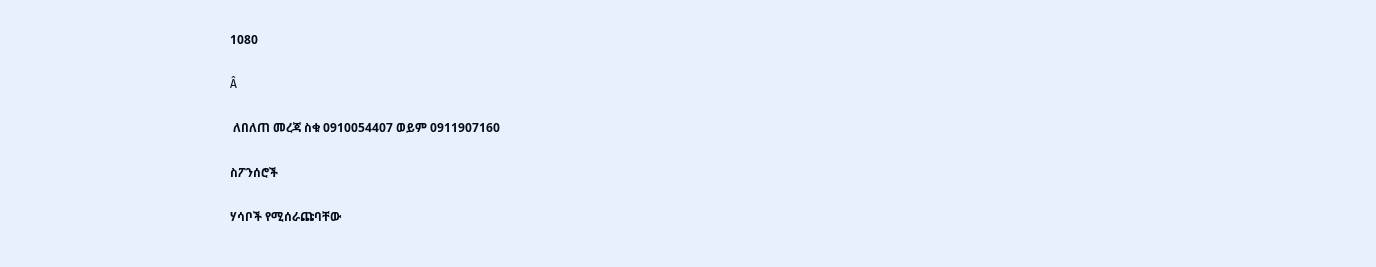1080

Â

 ለበለጠ መረጃ ስቁ 0910054407 ወይም 0911907160

ስፖንሰሮች

ሃሳቦች የሚሰራጩባቸው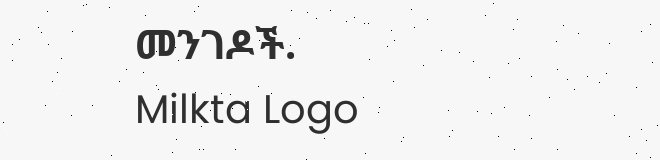መንገዶች.
Milkta Logo